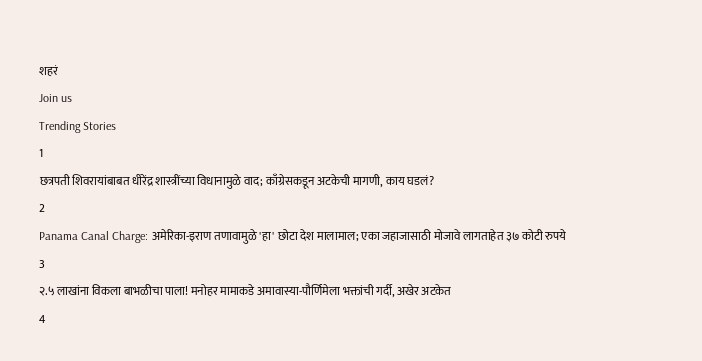शहरं
Join us
Trending Stories
1
छत्रपती शिवरायांबाबत धीरेंद्र शास्त्रींच्या विधानामुळे वाद; काँग्रेसकडून अटकेची मागणी, काय घडलं?
2
Panama Canal Charge: अमेरिका-इराण तणावामुळे 'हा' छोटा देश मालामाल; एका जहाजासाठी मोजावे लागताहेत ३७ कोटी रुपये
3
२.५ लाखांना विकला बाभळीचा पाला! मनोहर मामाकडे अमावास्या-पौर्णिमेला भक्तांची गर्दी, अखेर अटकेत
4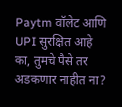Paytm वॉलेट आणि UPI सुरक्षित आहे का, तुमचे पैसे तर अडकणार नाहीत ना?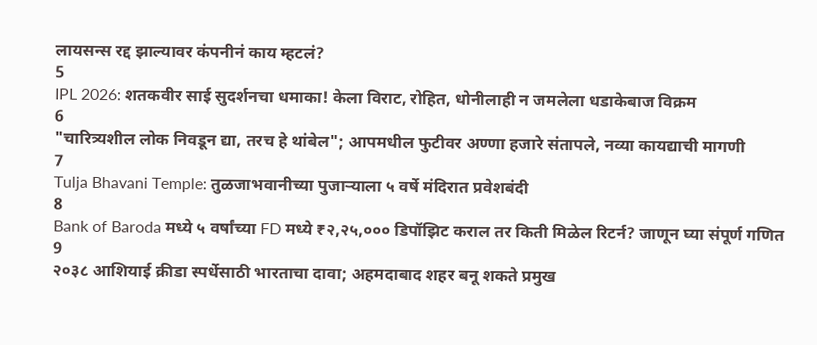लायसन्स रद्द झाल्यावर कंपनीनं काय म्हटलं?
5
IPL 2026: शतकवीर साई सुदर्शनचा धमाका! केला विराट, रोहित, धोनीलाही न जमलेला धडाकेबाज विक्रम
6
"चारित्र्यशील लोक निवडून द्या, तरच हे थांबेल"; आपमधील फुटीवर अण्णा हजारे संतापले, नव्या कायद्याची मागणी
7
Tulja Bhavani Temple: तुळजाभवानीच्या पुजाऱ्याला ५ वर्षे मंदिरात प्रवेशबंदी
8
Bank of Baroda मध्ये ५ वर्षांच्या FD मध्ये ₹२,२५,००० डिपॉझिट कराल तर किती मिळेल रिटर्न? जाणून घ्या संपूर्ण गणित
9
२०३८ आशियाई क्रीडा स्पर्धेसाठी भारताचा दावा; अहमदाबाद शहर बनू शकते प्रमुख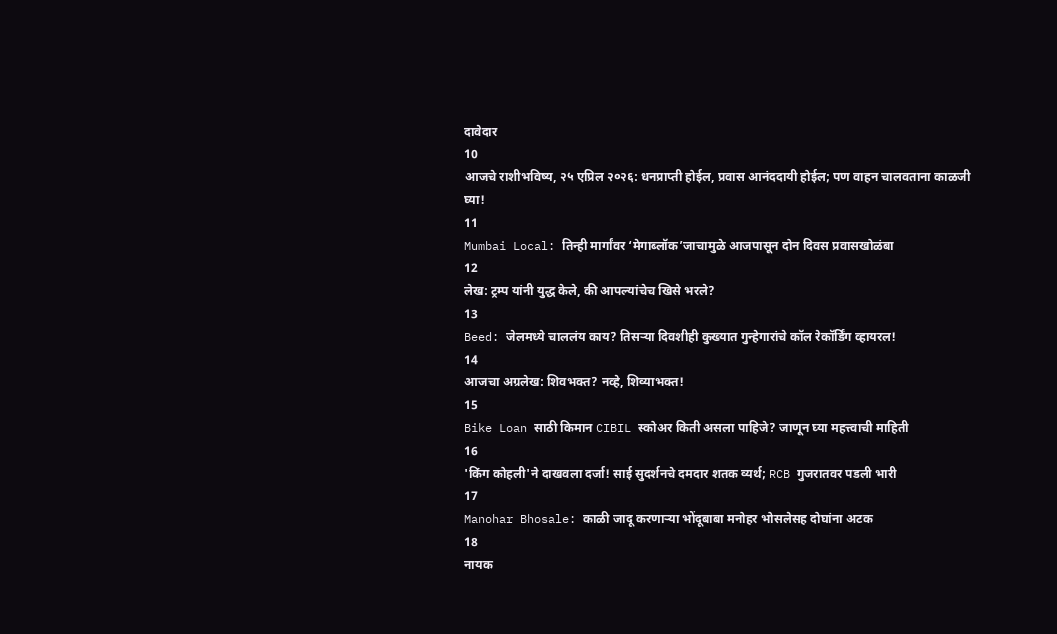दावेदार
10
आजचे राशीभविष्य, २५ एप्रिल २०२६: धनप्राप्ती होईल, प्रवास आनंददायी होईल; पण वाहन चालवताना काळजी घ्या!
11
Mumbai Local: तिन्ही मार्गांवर ‘मेगाब्लॉक’जाचामुळे आजपासून दोन दिवस प्रवासखोळंबा
12
लेख: ट्रम्प यांनी युद्ध केले, की आपल्यांचेच खिसे भरले?
13
Beed: जेलमध्ये चाललंय काय? तिसऱ्या दिवशीही कुख्यात गुन्हेगारांचे कॉल रेकॉर्डिंग व्हायरल!
14
आजचा अग्रलेख: शिवभक्त? नव्हे, शिव्याभक्त!
15
Bike Loan साठी किमान CIBIL स्कोअर किती असला पाहिजे? जाणून घ्या महत्त्वाची माहिती
16
'किंग कोहली'ने दाखवला दर्जा! साई सुदर्शनचे दमदार शतक व्यर्थ; RCB गुजरातवर पडली भारी
17
Manohar Bhosale: काळी जादू करणाऱ्या भोंदूबाबा मनोहर भोसलेसह दोघांना अटक
18
नायक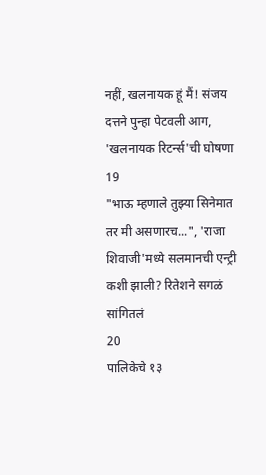नहीं, खलनायक हूं मैं! संजय दत्तने पुन्हा पेटवली आग, 'खलनायक रिटर्न्स'ची घोषणा
19
"भाऊ म्हणाले तुझ्या सिनेमात तर मी असणारच...", 'राजा शिवाजी'मध्ये सलमानची एन्ट्री कशी झाली? रितेशने सगळं सांगितलं
20
पालिकेचे १३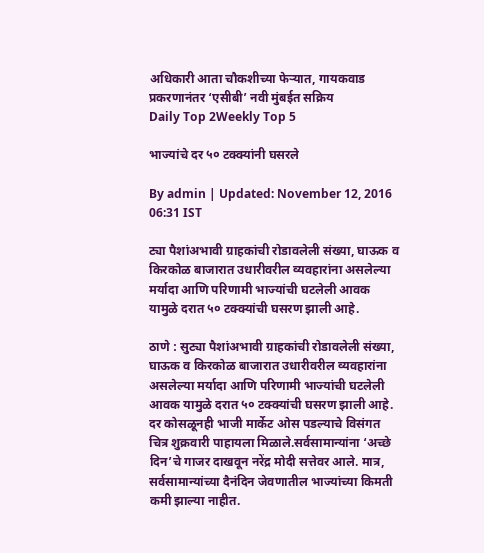अधिकारी आता चौकशीच्या फेऱ्यात, गायकवाड प्रकरणानंतर ‘एसीबी’ नवी मुंबईत सक्रिय
Daily Top 2Weekly Top 5

भाज्यांचे दर ५० टक्क्यांनी घसरले

By admin | Updated: November 12, 2016 06:31 IST

ट्या पैशांअभावी ग्राहकांची रोडावलेली संख्या, घाऊक व किरकोळ बाजारात उधारीवरील व्यवहारांना असलेल्या मर्यादा आणि परिणामी भाज्यांची घटलेली आवक यामुळे दरात ५० टक्क्यांची घसरण झाली आहे.

ठाणे : सुट्या पैशांअभावी ग्राहकांची रोडावलेली संख्या, घाऊक व किरकोळ बाजारात उधारीवरील व्यवहारांना असलेल्या मर्यादा आणि परिणामी भाज्यांची घटलेली आवक यामुळे दरात ५० टक्क्यांची घसरण झाली आहे. दर कोसळूनही भाजी मार्केट ओस पडल्याचे विसंगत चित्र शुक्रवारी पाहायला मिळाले.सर्वसामान्यांना ‘अच्छे दिन’चे गाजर दाखवून नरेंद्र मोदी सत्तेवर आले. मात्र, सर्वसामान्यांच्या दैनंदिन जेवणातील भाज्यांच्या किमती कमी झाल्या नाहीत.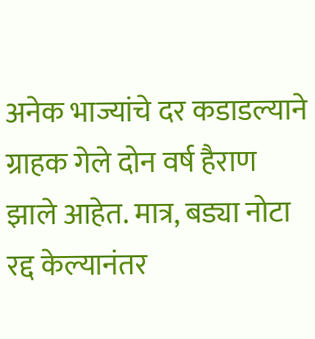अनेक भाज्यांचे दर कडाडल्याने ग्राहक गेले दोन वर्ष हैराण झाले आहेत. मात्र, बड्या नोटा रद्द केल्यानंतर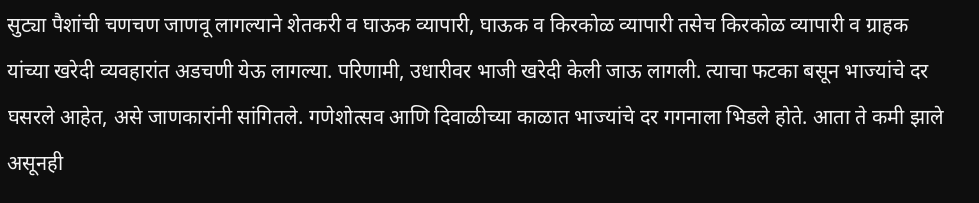सुट्या पैशांची चणचण जाणवू लागल्याने शेतकरी व घाऊक व्यापारी, घाऊक व किरकोळ व्यापारी तसेच किरकोळ व्यापारी व ग्राहक यांच्या खरेदी व्यवहारांत अडचणी येऊ लागल्या. परिणामी, उधारीवर भाजी खरेदी केली जाऊ लागली. त्याचा फटका बसून भाज्यांचे दर घसरले आहेत, असे जाणकारांनी सांगितले. गणेशोत्सव आणि दिवाळीच्या काळात भाज्यांचे दर गगनाला भिडले होते. आता ते कमी झाले असूनही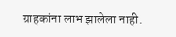ग्राहकांना लाभ झालेला नाही.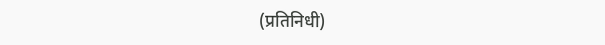(प्रतिनिधी)